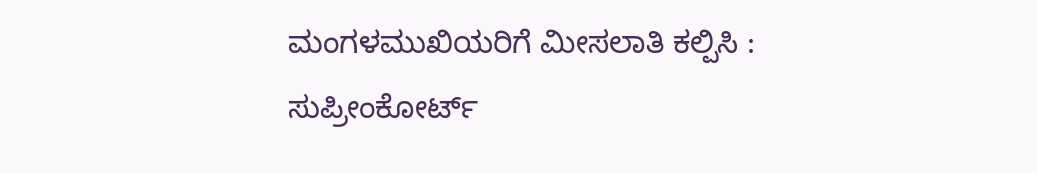ಮಂಗಳಮುಖಿಯರಿಗೆ ಮೀಸಲಾತಿ ಕಲ್ಪಿಸಿ : ಸುಪ್ರೀಂಕೋರ್ಟ್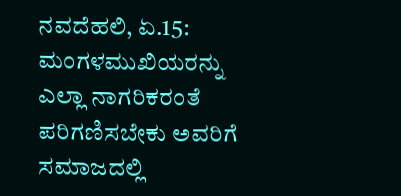ನವದೆಹಲಿ, ಏ.15: ಮಂಗಳಮುಖಿಯರನ್ನು ಎಲ್ಲಾ ನಾಗರಿಕರಂತೆ ಪರಿಗಣಿಸಬೇಕು ಅವರಿಗೆ ಸಮಾಜದಲ್ಲಿ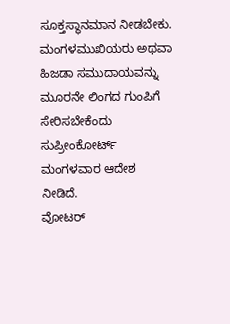ಸೂಕ್ತಸ್ಥಾನಮಾನ ನೀಡಬೇಕು. ಮಂಗಳಮುಖಿಯರು ಅಥವಾ ಹಿಜಡಾ ಸಮುದಾಯವನ್ನು ಮೂರನೇ ಲಿಂಗದ ಗುಂಪಿಗೆ ಸೇರಿಸಬೇಕೆಂದು ಸುಪ್ರೀಂಕೋರ್ಟ್ ಮಂಗಳವಾರ ಆದೇಶ ನೀಡಿದೆ.
ವೋಟರ್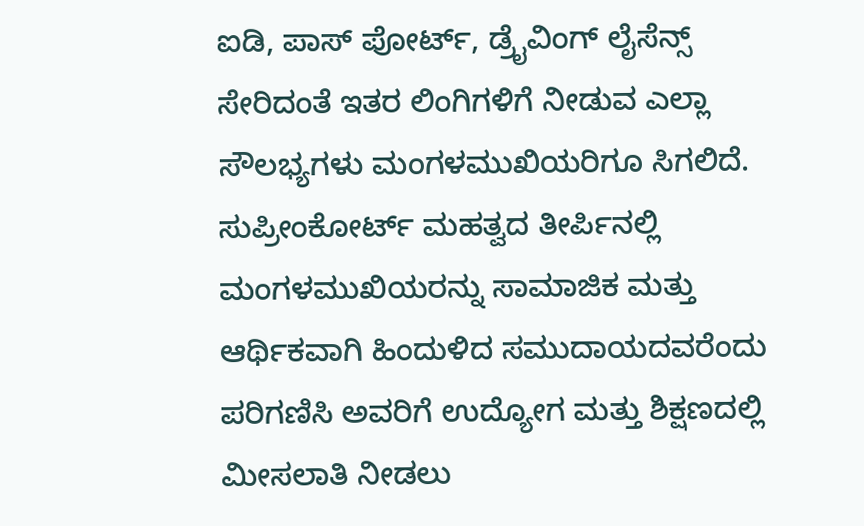ಐಡಿ, ಪಾಸ್ ಪೋರ್ಟ್, ಡ್ರೈವಿಂಗ್ ಲೈಸೆನ್ಸ್ ಸೇರಿದಂತೆ ಇತರ ಲಿಂಗಿಗಳಿಗೆ ನೀಡುವ ಎಲ್ಲಾ ಸೌಲಭ್ಯಗಳು ಮಂಗಳಮುಖಿಯರಿಗೂ ಸಿಗಲಿದೆ. ಸುಪ್ರೀಂಕೋರ್ಟ್ ಮಹತ್ವದ ತೀರ್ಪಿನಲ್ಲಿ ಮಂಗಳಮುಖಿಯರನ್ನು ಸಾಮಾಜಿಕ ಮತ್ತು ಆರ್ಥಿಕವಾಗಿ ಹಿಂದುಳಿದ ಸಮುದಾಯದವರೆಂದು ಪರಿಗಣಿಸಿ ಅವರಿಗೆ ಉದ್ಯೋಗ ಮತ್ತು ಶಿಕ್ಷಣದಲ್ಲಿ ಮೀಸಲಾತಿ ನೀಡಲು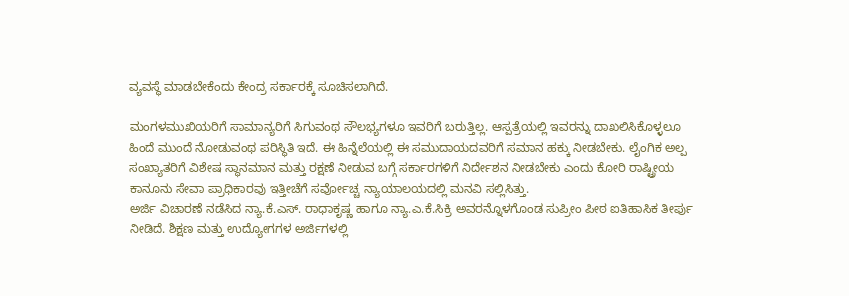ವ್ಯವಸ್ಥೆ ಮಾಡಬೇಕೆಂದು ಕೇಂದ್ರ ಸರ್ಕಾರಕ್ಕೆ ಸೂಚಿಸಲಾಗಿದೆ.

ಮಂಗಳಮುಖಿಯರಿಗೆ ಸಾಮಾನ್ಯರಿಗೆ ಸಿಗುವಂಥ ಸೌಲಭ್ಯಗಳೂ ಇವರಿಗೆ ಬರುತ್ತಿಲ್ಲ. ಆಸ್ಪತ್ರೆಯಲ್ಲಿ ಇವರನ್ನು ದಾಖಲಿಸಿಕೊಳ್ಳಲೂ ಹಿಂದೆ ಮುಂದೆ ನೋಡುವಂಥ ಪರಿಸ್ಥಿತಿ ಇದೆ. ಈ ಹಿನ್ನೆಲೆಯಲ್ಲಿ ಈ ಸಮುದಾಯದವರಿಗೆ ಸಮಾನ ಹಕ್ಕು ನೀಡಬೇಕು. ಲೈಂಗಿಕ ಅಲ್ಪ ಸಂಖ್ಯಾತರಿಗೆ ವಿಶೇಷ ಸ್ಥಾನಮಾನ ಮತ್ತು ರಕ್ಷಣೆ ನೀಡುವ ಬಗ್ಗೆ ಸರ್ಕಾರಗಳಿಗೆ ನಿರ್ದೇಶನ ನೀಡಬೇಕು ಎಂದು ಕೋರಿ ರಾಷ್ಟ್ರೀಯ ಕಾನೂನು ಸೇವಾ ಪ್ರಾಧಿಕಾರವು ಇತ್ತೀಚೆಗೆ ಸರ್ವೋಚ್ಚ ನ್ಯಾಯಾಲಯದಲ್ಲಿ ಮನವಿ ಸಲ್ಲಿಸಿತ್ತು.
ಅರ್ಜಿ ವಿಚಾರಣೆ ನಡೆಸಿದ ನ್ಯಾ.ಕೆ.ಎಸ್. ರಾಧಾಕೃಷ್ಣ ಹಾಗೂ ನ್ಯಾ.ಎ.ಕೆ.ಸಿಕ್ರಿ ಅವರನ್ನೊಳಗೊಂಡ ಸುಪ್ರೀಂ ಪೀಠ ಐತಿಹಾಸಿಕ ತೀರ್ಪು ನೀಡಿದೆ. ಶಿಕ್ಷಣ ಮತ್ತು ಉದ್ಯೋಗಗಳ ಅರ್ಜಿಗಳಲ್ಲಿ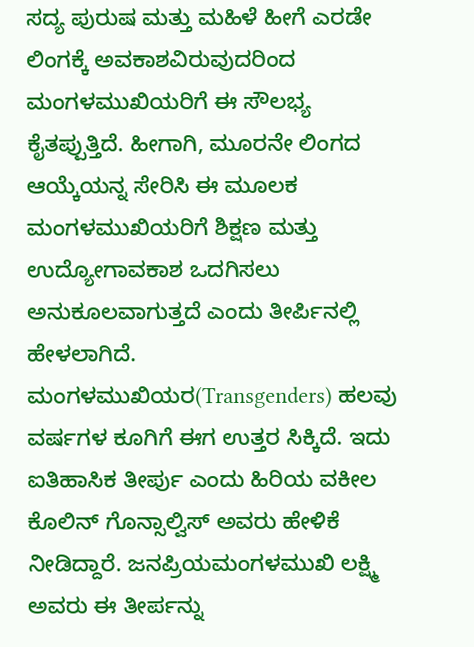ಸದ್ಯ ಪುರುಷ ಮತ್ತು ಮಹಿಳೆ ಹೀಗೆ ಎರಡೇ ಲಿಂಗಕ್ಕೆ ಅವಕಾಶವಿರುವುದರಿಂದ ಮಂಗಳಮುಖಿಯರಿಗೆ ಈ ಸೌಲಭ್ಯ ಕೈತಪ್ಪುತ್ತಿದೆ. ಹೀಗಾಗಿ, ಮೂರನೇ ಲಿಂಗದ ಆಯ್ಕೆಯನ್ನ ಸೇರಿಸಿ ಈ ಮೂಲಕ ಮಂಗಳಮುಖಿಯರಿಗೆ ಶಿಕ್ಷಣ ಮತ್ತು ಉದ್ಯೋಗಾವಕಾಶ ಒದಗಿಸಲು ಅನುಕೂಲವಾಗುತ್ತದೆ ಎಂದು ತೀರ್ಪಿನಲ್ಲಿ ಹೇಳಲಾಗಿದೆ.
ಮಂಗಳಮುಖಿಯರ(Transgenders) ಹಲವು ವರ್ಷಗಳ ಕೂಗಿಗೆ ಈಗ ಉತ್ತರ ಸಿಕ್ಕಿದೆ. ಇದು ಐತಿಹಾಸಿಕ ತೀರ್ಪು ಎಂದು ಹಿರಿಯ ವಕೀಲ ಕೊಲಿನ್ ಗೊನ್ಸಾಲ್ವಿಸ್ ಅವರು ಹೇಳಿಕೆ ನೀಡಿದ್ದಾರೆ. ಜನಪ್ರಿಯಮಂಗಳಮುಖಿ ಲಕ್ಷ್ಮಿ ಅವರು ಈ ತೀರ್ಪನ್ನು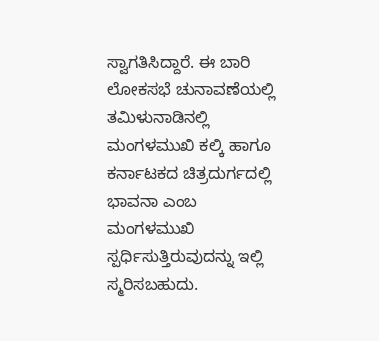ಸ್ವಾಗತಿಸಿದ್ದಾರೆ. ಈ ಬಾರಿ ಲೋಕಸಭೆ ಚುನಾವಣೆಯಲ್ಲಿ ತಮಿಳುನಾಡಿನಲ್ಲಿ ಮಂಗಳಮುಖಿ ಕಲ್ಕಿ ಹಾಗೂ ಕರ್ನಾಟಕದ ಚಿತ್ರದುರ್ಗದಲ್ಲಿ ಭಾವನಾ ಎಂಬ ಮಂಗಳಮುಖಿ ಸ್ಪರ್ಧಿಸುತ್ತಿರುವುದನ್ನು ಇಲ್ಲಿ ಸ್ಮರಿಸಬಹುದು.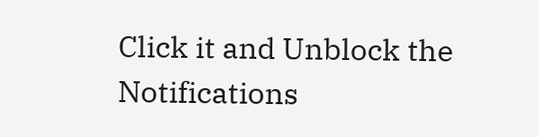Click it and Unblock the Notifications